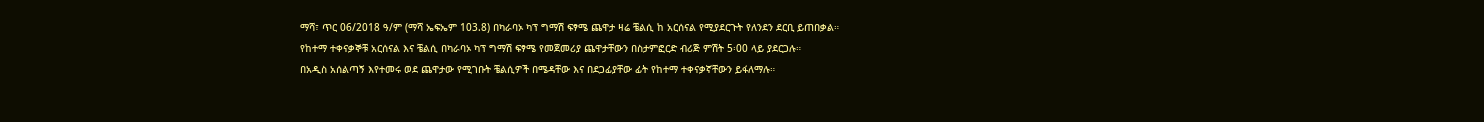ማሻ፣ ጥር 06/2018 ዓ/ም (ማሻ ኤፍኤም 103.8) በካራባኦ ካፕ ግማሽ ፍፃሜ ጨዋታ ዛሬ ቼልሲ ከ አርሰናል የሚያደርጉት የለንደን ደርቢ ይጠበቃል።
የከተማ ተቀናቃኞቹ አርሰናል እና ቼልሲ በካራባኦ ካፕ ግማሽ ፍፃሜ የመጀመሪያ ጨዋታቸውን በስታምፎርድ ብሪጅ ምሽት 5፡00 ላይ ያደርጋሉ።
በአዲስ አሰልጣኝ እየተመሩ ወደ ጨዋታው የሚገቡት ቼልሲዎች በሜዳቸው እና በደጋፊያቸው ፊት የከተማ ተቀናቃኛቸውን ይፋለማሉ።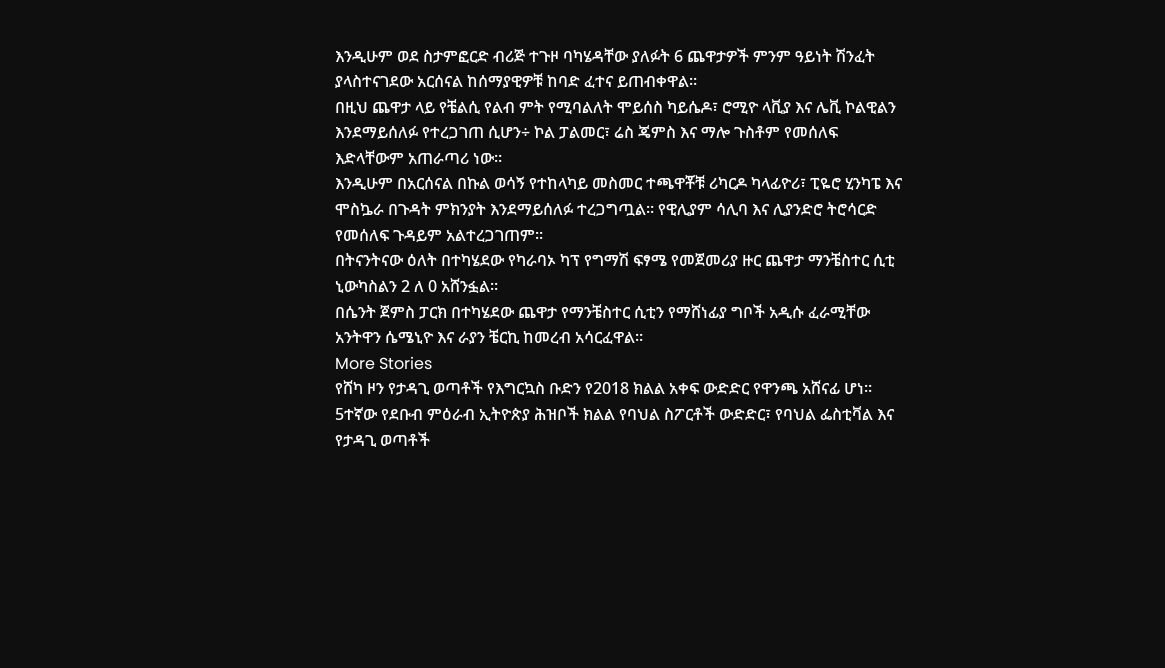እንዲሁም ወደ ስታምፎርድ ብሪጅ ተጉዞ ባካሄዳቸው ያለፉት 6 ጨዋታዎች ምንም ዓይነት ሽንፈት ያላስተናገደው አርሰናል ከሰማያዊዎቹ ከባድ ፈተና ይጠብቀዋል።
በዚህ ጨዋታ ላይ የቼልሲ የልብ ምት የሚባልለት ሞይሰስ ካይሴዶ፣ ሮሚዮ ላቪያ እና ሌቪ ኮልዊልን እንደማይሰለፉ የተረጋገጠ ሲሆን÷ ኮል ፓልመር፣ ሬስ ጄምስ እና ማሎ ጉስቶም የመሰለፍ እድላቸውም አጠራጣሪ ነው።
እንዲሁም በአርሰናል በኩል ወሳኝ የተከላካይ መስመር ተጫዋቾቹ ሪካርዶ ካላፊዮሪ፣ ፒዬሮ ሂንካፔ እና ሞስኴራ በጉዳት ምክንያት እንደማይሰለፉ ተረጋግጧል። የዊሊያም ሳሊባ እና ሊያንድሮ ትሮሳርድ የመሰለፍ ጉዳይም አልተረጋገጠም።
በትናንትናው ዕለት በተካሄደው የካራባኦ ካፕ የግማሽ ፍፃሜ የመጀመሪያ ዙር ጨዋታ ማንቼስተር ሲቲ ኒውካስልን 2 ለ 0 አሸንፏል።
በሴንት ጀምስ ፓርክ በተካሄደው ጨዋታ የማንቼስተር ሲቲን የማሸነፊያ ግቦች አዲሱ ፈራሚቸው አንትዋን ሴሜኒዮ እና ራያን ቼርኪ ከመረብ አሳርፈዋል።
More Stories
የሸካ ዞን የታዳጊ ወጣቶች የእግርኳስ ቡድን የ2018 ክልል አቀፍ ውድድር የዋንጫ አሸናፊ ሆነ።
5ተኛው የደቡብ ምዕራብ ኢትዮጵያ ሕዝቦች ክልል የባህል ስፖርቶች ውድድር፣ የባህል ፌስቲቫል እና የታዳጊ ወጣቶች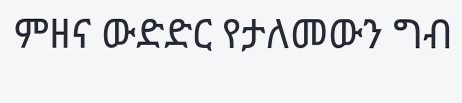ምዘና ውድድር የታለመውን ግብ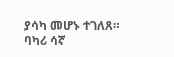ያሳካ መሆኑ ተገለጸ።
ባካሪ ሳኛ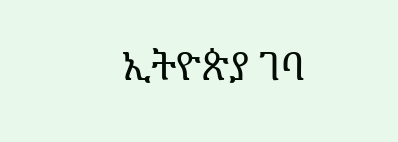ኢትዮጵያ ገባ